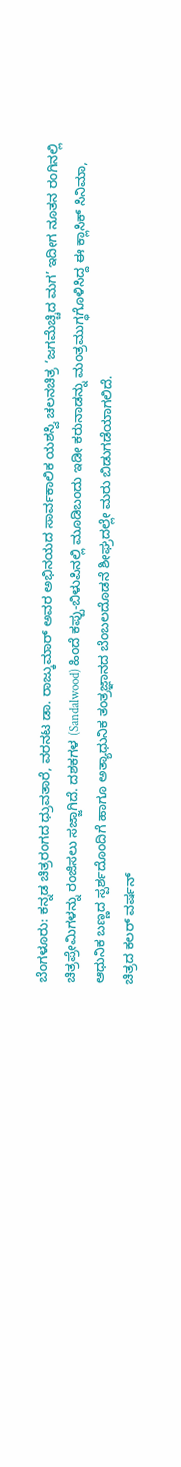ಬೆಂಗಳೂರು: ಕನ್ನಡ ಚಿತ್ರರಂಗದ ಧ್ರುವತಾರೆ, ವರನಟ ಡಾ. ರಾಜ್ಕುಮಾರ್ ಅವರ ಅಭಿನಯದ ಸಾರ್ವಕಾಲಿಕ ಯಶಸ್ವಿ ಚಲನಚಿತ್ರ ‘ಜಗಮೆಚ್ಚಿದ ಮಗ’ ಇದೀಗ ನೂತನ ರಂಗಿನಲ್ಲಿ ಚಿತ್ರಪ್ರೇಮಿಗಳನ್ನು ರಂಜಿಸಲು ಸಜ್ಜಾಗಿದೆ. ದಶಕಗಳ (Sandalwood) ಹಿಂದೆ ಕಪ್ಪು-ಬಿಳುಪಿನಲ್ಲಿ ಮೂಡಿಬಂದು ಇಡೀ ಕರುನಾಡನ್ನು ಮಂತ್ರಮುಗ್ಧಗೊಳಿಸಿದ್ದ ಈ ಕ್ಲಾಸಿಕ್ ಸಿನಿಮಾ, ಆಧುನಿಕ ಬಣ್ಣದ ಸ್ಪರ್ಶದೊಂದಿಗೆ ಹಾಗೂ ಅತ್ಯಾಧುನಿಕ ತಂತ್ರಜ್ಞಾನದ ಬೆಂಬಲದೊಡನೆ ಶೀಘ್ರದಲ್ಲೇ ಮರು ಬಿಡುಗಡೆಯಾಗಲಿದೆ.
ಚಿತ್ರದ ಕಲರ್ ವರ್ಷನ್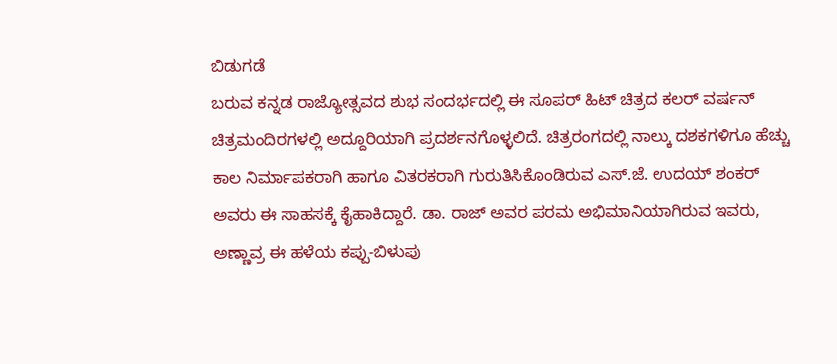ಬಿಡುಗಡೆ
ಬರುವ ಕನ್ನಡ ರಾಜ್ಯೋತ್ಸವದ ಶುಭ ಸಂದರ್ಭದಲ್ಲಿ ಈ ಸೂಪರ್ ಹಿಟ್ ಚಿತ್ರದ ಕಲರ್ ವರ್ಷನ್ ಚಿತ್ರಮಂದಿರಗಳಲ್ಲಿ ಅದ್ದೂರಿಯಾಗಿ ಪ್ರದರ್ಶನಗೊಳ್ಳಲಿದೆ. ಚಿತ್ರರಂಗದಲ್ಲಿ ನಾಲ್ಕು ದಶಕಗಳಿಗೂ ಹೆಚ್ಚು ಕಾಲ ನಿರ್ಮಾಪಕರಾಗಿ ಹಾಗೂ ವಿತರಕರಾಗಿ ಗುರುತಿಸಿಕೊಂಡಿರುವ ಎಸ್.ಜೆ. ಉದಯ್ ಶಂಕರ್ ಅವರು ಈ ಸಾಹಸಕ್ಕೆ ಕೈಹಾಕಿದ್ದಾರೆ. ಡಾ. ರಾಜ್ ಅವರ ಪರಮ ಅಭಿಮಾನಿಯಾಗಿರುವ ಇವರು, ಅಣ್ಣಾವ್ರ ಈ ಹಳೆಯ ಕಪ್ಪು-ಬಿಳುಪು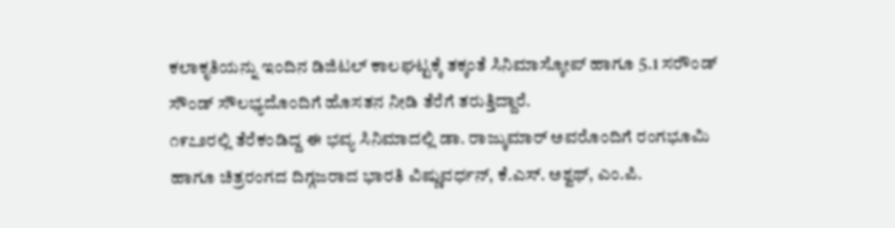ಕಲಾಕೃತಿಯನ್ನು ಇಂದಿನ ಡಿಜಿಟಲ್ ಕಾಲಘಟ್ಟಕ್ಕೆ ತಕ್ಕಂತೆ ಸಿನಿಮಾಸ್ಕೋಪ್ ಹಾಗೂ 5.1 ಸರೌಂಡ್ ಸೌಂಡ್ ಸೌಲಭ್ಯದೊಂದಿಗೆ ಹೊಸತನ ನೀಡಿ ತೆರೆಗೆ ತರುತ್ತಿದ್ದಾರೆ.
೧೯೭೨ರಲ್ಲಿ ತೆರೆಕಂಡಿದ್ದ ಈ ಭವ್ಯ ಸಿನಿಮಾದಲ್ಲಿ ಡಾ. ರಾಜ್ಕುಮಾರ್ ಅವರೊಂದಿಗೆ ರಂಗಭೂಮಿ ಹಾಗೂ ಚಿತ್ರರಂಗದ ದಿಗ್ಗಜರಾದ ಭಾರತಿ ವಿಷ್ಣುವರ್ಧನ್, ಕೆ.ಎಸ್. ಅಶ್ವಥ್, ಎಂ.ಪಿ.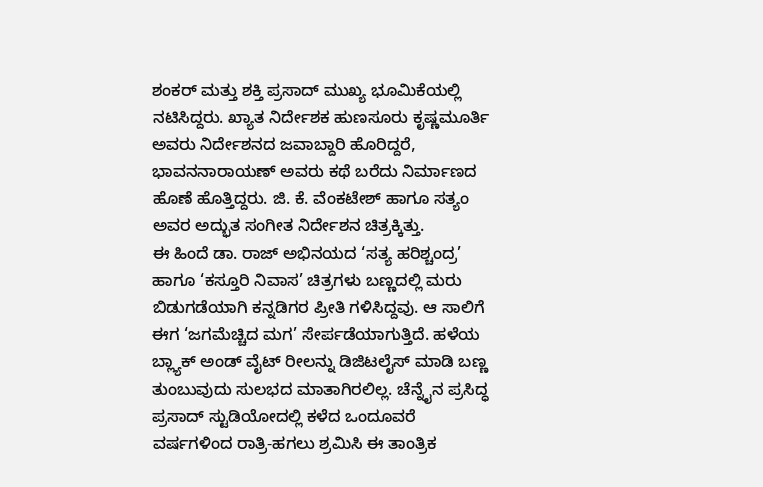ಶಂಕರ್ ಮತ್ತು ಶಕ್ತಿ ಪ್ರಸಾದ್ ಮುಖ್ಯ ಭೂಮಿಕೆಯಲ್ಲಿ ನಟಿಸಿದ್ದರು. ಖ್ಯಾತ ನಿರ್ದೇಶಕ ಹುಣಸೂರು ಕೃಷ್ಣಮೂರ್ತಿ ಅವರು ನಿರ್ದೇಶನದ ಜವಾಬ್ದಾರಿ ಹೊರಿದ್ದರೆ, ಭಾವನನಾರಾಯಣ್ ಅವರು ಕಥೆ ಬರೆದು ನಿರ್ಮಾಣದ ಹೊಣೆ ಹೊತ್ತಿದ್ದರು. ಜಿ. ಕೆ. ವೆಂಕಟೇಶ್ ಹಾಗೂ ಸತ್ಯಂ ಅವರ ಅದ್ಭುತ ಸಂಗೀತ ನಿರ್ದೇಶನ ಚಿತ್ರಕ್ಕಿತ್ತು.
ಈ ಹಿಂದೆ ಡಾ. ರಾಜ್ ಅಭಿನಯದ ‘ಸತ್ಯ ಹರಿಶ್ಚಂದ್ರ’ ಹಾಗೂ ‘ಕಸ್ತೂರಿ ನಿವಾಸ’ ಚಿತ್ರಗಳು ಬಣ್ಣದಲ್ಲಿ ಮರು ಬಿಡುಗಡೆಯಾಗಿ ಕನ್ನಡಿಗರ ಪ್ರೀತಿ ಗಳಿಸಿದ್ದವು. ಆ ಸಾಲಿಗೆ ಈಗ ‘ಜಗಮೆಚ್ಚಿದ ಮಗ’ ಸೇರ್ಪಡೆಯಾಗುತ್ತಿದೆ. ಹಳೆಯ ಬ್ಲ್ಯಾಕ್ ಅಂಡ್ ವೈಟ್ ರೀಲನ್ನು ಡಿಜಿಟಲೈಸ್ ಮಾಡಿ ಬಣ್ಣ ತುಂಬುವುದು ಸುಲಭದ ಮಾತಾಗಿರಲಿಲ್ಲ. ಚೆನ್ನೈನ ಪ್ರಸಿದ್ಧ ಪ್ರಸಾದ್ ಸ್ಟುಡಿಯೋದಲ್ಲಿ ಕಳೆದ ಒಂದೂವರೆ ವರ್ಷಗಳಿಂದ ರಾತ್ರಿ-ಹಗಲು ಶ್ರಮಿಸಿ ಈ ತಾಂತ್ರಿಕ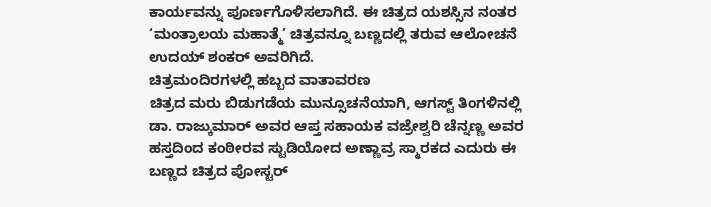ಕಾರ್ಯವನ್ನು ಪೂರ್ಣಗೊಳಿಸಲಾಗಿದೆ. ಈ ಚಿತ್ರದ ಯಶಸ್ಸಿನ ನಂತರ ‘ಮಂತ್ರಾಲಯ ಮಹಾತ್ಮೆ’ ಚಿತ್ರವನ್ನೂ ಬಣ್ಣದಲ್ಲಿ ತರುವ ಆಲೋಚನೆ ಉದಯ್ ಶಂಕರ್ ಅವರಿಗಿದೆ.
ಚಿತ್ರಮಂದಿರಗಳಲ್ಲಿ ಹಬ್ಬದ ವಾತಾವರಣ
ಚಿತ್ರದ ಮರು ಬಿಡುಗಡೆಯ ಮುನ್ಸೂಚನೆಯಾಗಿ, ಆಗಸ್ಟ್ ತಿಂಗಳಿನಲ್ಲಿ ಡಾ. ರಾಜ್ಕುಮಾರ್ ಅವರ ಆಪ್ತ ಸಹಾಯಕ ವಜ್ರೇಶ್ವರಿ ಚೆನ್ನಣ್ಣ ಅವರ ಹಸ್ತದಿಂದ ಕಂಠೀರವ ಸ್ಟುಡಿಯೋದ ಅಣ್ಣಾವ್ರ ಸ್ಮಾರಕದ ಎದುರು ಈ ಬಣ್ಣದ ಚಿತ್ರದ ಪೋಸ್ಟರ್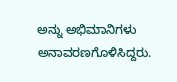ಅನ್ನು ಅಭಿಮಾನಿಗಳು ಅನಾವರಣಗೊಳಿಸಿದ್ದರು.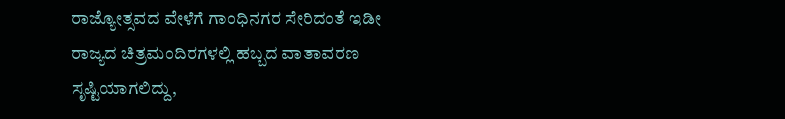ರಾಜ್ಯೋತ್ಸವದ ವೇಳೆಗೆ ಗಾಂಧಿನಗರ ಸೇರಿದಂತೆ ಇಡೀ ರಾಜ್ಯದ ಚಿತ್ರಮಂದಿರಗಳಲ್ಲಿ ಹಬ್ಬದ ವಾತಾವರಣ ಸೃಷ್ಟಿಯಾಗಲಿದ್ದು,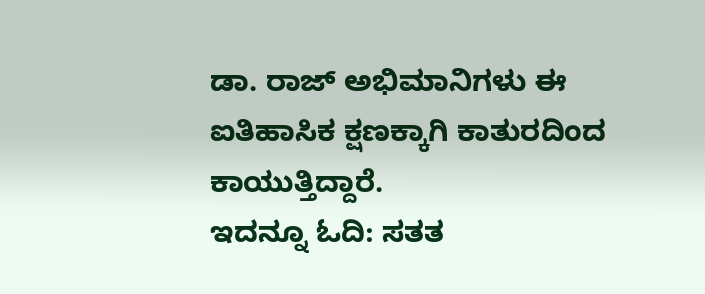ಡಾ. ರಾಜ್ ಅಭಿಮಾನಿಗಳು ಈ ಐತಿಹಾಸಿಕ ಕ್ಷಣಕ್ಕಾಗಿ ಕಾತುರದಿಂದ ಕಾಯುತ್ತಿದ್ದಾರೆ.
ಇದನ್ನೂ ಓದಿ: ಸತತ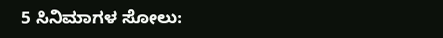5 ಸಿನಿಮಾಗಳ ಸೋಲು: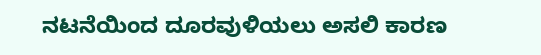ನಟನೆಯಿಂದ ದೂರವುಳಿಯಲು ಅಸಲಿ ಕಾರಣ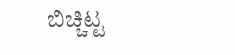ಬಿಚ್ಚಿಟ್ಟ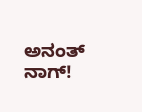ಅನಂತ್ ನಾಗ್!